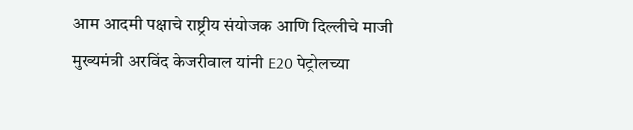आम आदमी पक्षाचे राष्ट्रीय संयोजक आणि दिल्लीचे माजी मुख्यमंत्री अरविंद केजरीवाल यांनी E20 पेट्रोलच्या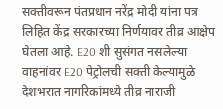सक्तीवरून पंतप्रधान नरेंद्र मोदी यांना पत्र लिहित केंद्र सरकारच्या निर्णयावर तीव्र आक्षेप घेतला आहे. E20 शी सुसंगत नसलेल्या वाहनांवर E20 पेट्रोलची सक्ती केल्यामुळे देशभरात नागरिकांमध्ये तीव्र नाराजी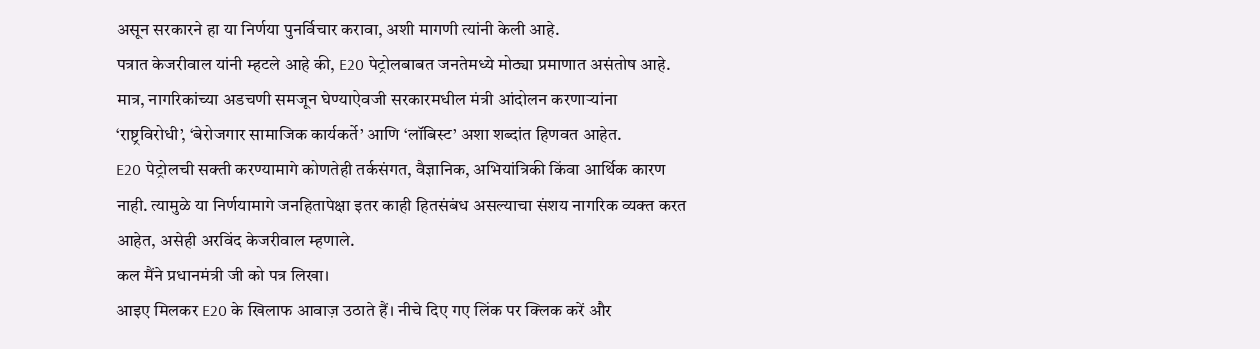असून सरकारने हा या निर्णया पुनर्विचार करावा, अशी मागणी त्यांनी केली आहे.
पत्रात केजरीवाल यांनी म्हटले आहे की, E20 पेट्रोलबाबत जनतेमध्ये मोठ्या प्रमाणात असंतोष आहे. मात्र, नागरिकांच्या अडचणी समजून घेण्याऐवजी सरकारमधील मंत्री आंदोलन करणाऱ्यांना ‘राष्ट्रविरोधी’, ‘बेरोजगार सामाजिक कार्यकर्ते’ आणि ‘लॉबिस्ट’ अशा शब्दांत हिणवत आहेत.
E20 पेट्रोलची सक्ती करण्यामागे कोणतेही तर्कसंगत, वैज्ञानिक, अभियांत्रिकी किंवा आर्थिक कारण नाही. त्यामुळे या निर्णयामागे जनहितापेक्षा इतर काही हितसंबंध असल्याचा संशय नागरिक व्यक्त करत आहेत, असेही अरविंद केजरीवाल म्हणाले.
कल मैंने प्रधानमंत्री जी को पत्र लिखा।
आइए मिलकर E20 के खिलाफ आवाज़ उठाते हैं। नीचे दिए गए लिंक पर क्लिक करें और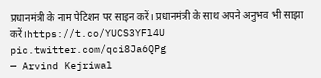प्रधानमंत्री के नाम पेटिशन पर साइन करें। प्रधानमंत्री के साथ अपने अनुभव भी साझा करें।https://t.co/YUCS3YFl4U pic.twitter.com/qci8Ja6QPg
— Arvind Kejriwal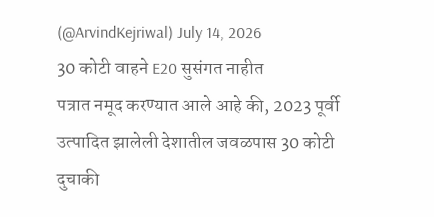(@ArvindKejriwal) July 14, 2026
30 कोटी वाहने E20 सुसंगत नाहीत
पत्रात नमूद करण्यात आले आहे की, 2023 पूर्वी उत्पादित झालेली देशातील जवळपास 30 कोटी दुचाकी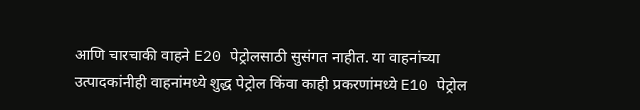आणि चारचाकी वाहने E20 पेट्रोलसाठी सुसंगत नाहीत. या वाहनांच्या उत्पादकांनीही वाहनांमध्ये शुद्ध पेट्रोल किंवा काही प्रकरणांमध्ये E10 पेट्रोल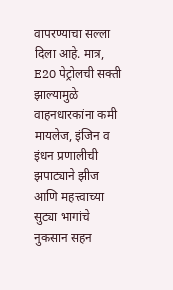वापरण्याचा सल्ला दिला आहे. मात्र, E20 पेट्रोलची सक्ती झाल्यामुळे वाहनधारकांना कमी मायलेज, इंजिन व इंधन प्रणालीची झपाट्याने झीज आणि महत्त्वाच्या सुट्या भागांचे नुकसान सहन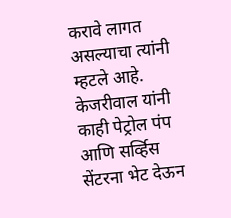करावे लागत असल्याचा त्यांनी म्हटले आहे.
केजरीवाल यांनी काही पेट्रोल पंप आणि सर्व्हिस सेंटरना भेट देऊन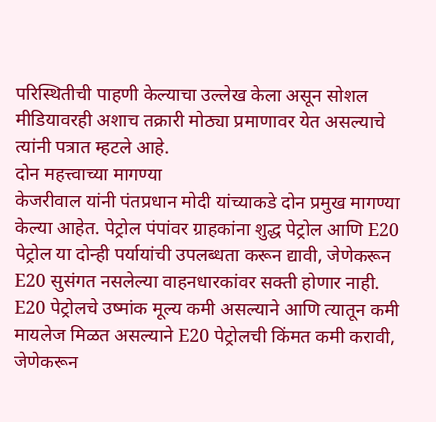परिस्थितीची पाहणी केल्याचा उल्लेख केला असून सोशल मीडियावरही अशाच तक्रारी मोठ्या प्रमाणावर येत असल्याचे त्यांनी पत्रात म्हटले आहे.
दोन महत्त्वाच्या मागण्या
केजरीवाल यांनी पंतप्रधान मोदी यांच्याकडे दोन प्रमुख मागण्या केल्या आहेत. पेट्रोल पंपांवर ग्राहकांना शुद्ध पेट्रोल आणि E20 पेट्रोल या दोन्ही पर्यायांची उपलब्धता करून द्यावी, जेणेकरून E20 सुसंगत नसलेल्या वाहनधारकांवर सक्ती होणार नाही.
E20 पेट्रोलचे उष्मांक मूल्य कमी असल्याने आणि त्यातून कमी मायलेज मिळत असल्याने E20 पेट्रोलची किंमत कमी करावी, जेणेकरून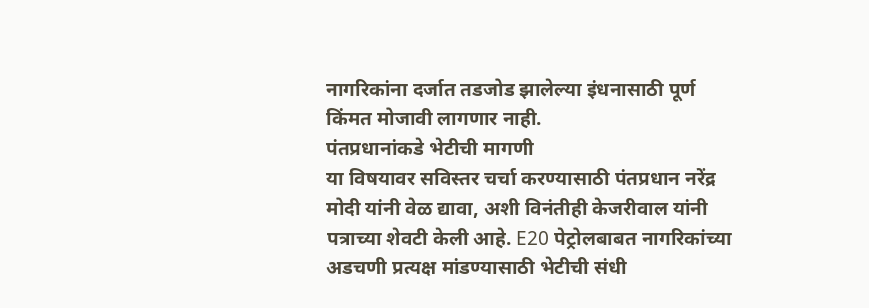नागरिकांना दर्जात तडजोड झालेल्या इंधनासाठी पूर्ण किंमत मोजावी लागणार नाही.
पंतप्रधानांकडे भेटीची मागणी
या विषयावर सविस्तर चर्चा करण्यासाठी पंतप्रधान नरेंद्र मोदी यांनी वेळ द्यावा, अशी विनंतीही केजरीवाल यांनी पत्राच्या शेवटी केली आहे. E20 पेट्रोलबाबत नागरिकांच्या अडचणी प्रत्यक्ष मांडण्यासाठी भेटीची संधी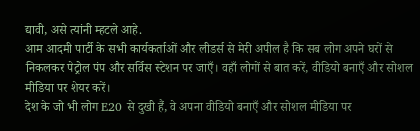द्यावी, असे त्यांनी म्हटले आहे.
आम आदमी पार्टी के सभी कार्यकर्ताओं और लीडर्स से मेरी अपील है कि सब लोग अपने घरों से निकलकर पेट्रोल पंप और सर्विस स्टेशन पर जाएँ। वहाँ लोगों से बात करें, वीडियो बनाएँ और सोशल मीडिया पर शेयर करें।
देश के जो भी लोग E20 से दुखी हैं, वे अपना वीडियो बनाएँ और सोशल मीडिया पर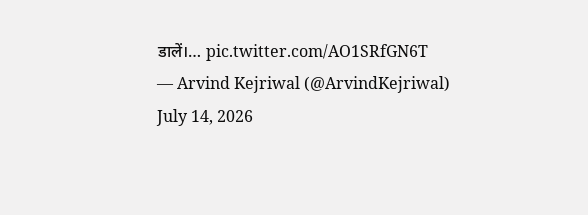डालें।… pic.twitter.com/AO1SRfGN6T
— Arvind Kejriwal (@ArvindKejriwal) July 14, 2026